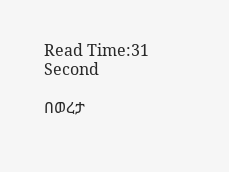Read Time:31 Second

በወረታ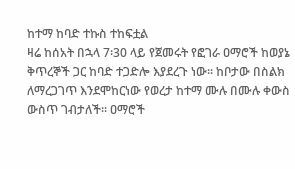ከተማ ከባድ ተኩስ ተከፍቷል
ዛሬ ከሰአት በኋላ 7፡30 ላይ የጀመሩት የፎገራ ዐማሮች ከወያኔ ቅጥረኞች ጋር ከባድ ተጋድሎ እያደረጉ ነው፡፡ ከቦታው በስልክ ለማረጋገጥ እንደሞከርነው የወረታ ከተማ ሙሉ በሙሉ ቀውስ ውስጥ ገብታለች፡፡ ዐማሮች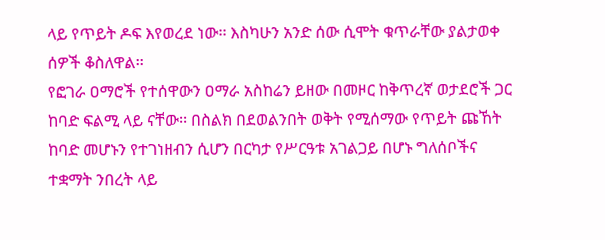ላይ የጥይት ዶፍ እየወረደ ነው፡፡ እስካሁን አንድ ሰው ሲሞት ቁጥራቸው ያልታወቀ ሰዎች ቆስለዋል፡፡
የፎገራ ዐማሮች የተሰዋውን ዐማራ አስከሬን ይዘው በመዞር ከቅጥረኛ ወታደሮች ጋር ከባድ ፍልሚ ላይ ናቸው፡፡ በስልክ በደወልንበት ወቅት የሚሰማው የጥይት ጩኸት ከባድ መሆኑን የተገነዘብን ሲሆን በርካታ የሥርዓቱ አገልጋይ በሆኑ ግለሰቦችና ተቋማት ንበረት ላይ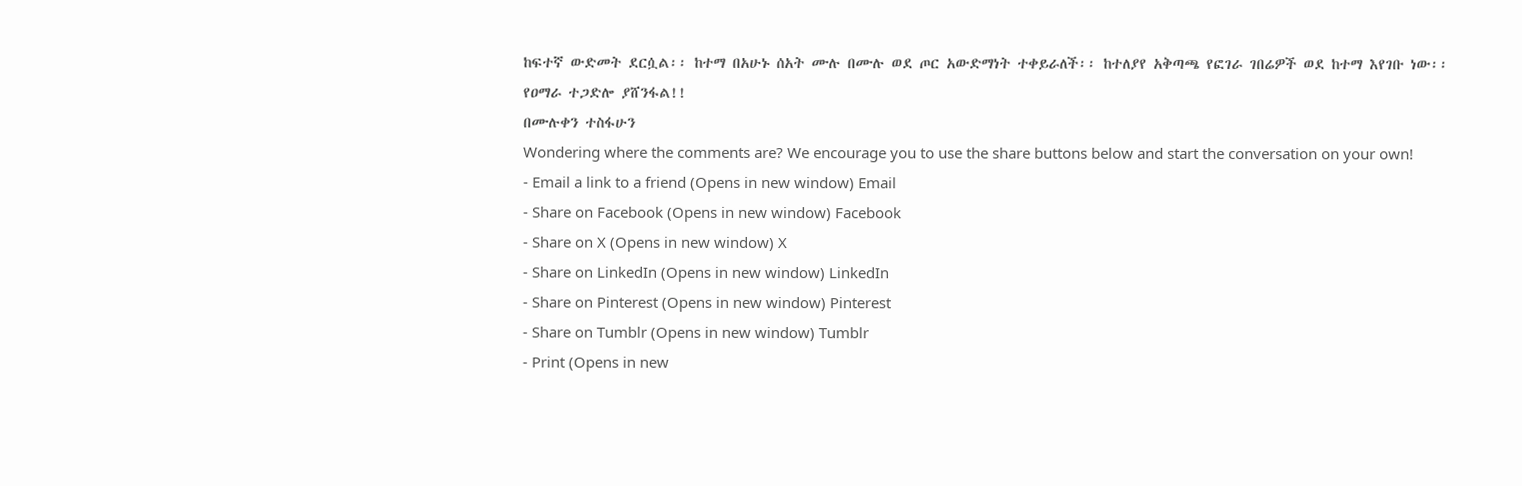ከፍተኛ ውድመት ደርሷል፡፡ ከተማ በአሁኑ ሰአት ሙሉ በሙሉ ወደ ጦር አውድማነት ተቀይራለች፡፡ ከተለያየ አቅጣጫ የፎገራ ገበሬዎች ወደ ከተማ እየገቡ ነው፡፡
የዐማራ ተጋድሎ ያሸንፋል!!
በሙሉቀን ተስፋሁን
Wondering where the comments are? We encourage you to use the share buttons below and start the conversation on your own!
- Email a link to a friend (Opens in new window) Email
- Share on Facebook (Opens in new window) Facebook
- Share on X (Opens in new window) X
- Share on LinkedIn (Opens in new window) LinkedIn
- Share on Pinterest (Opens in new window) Pinterest
- Share on Tumblr (Opens in new window) Tumblr
- Print (Opens in new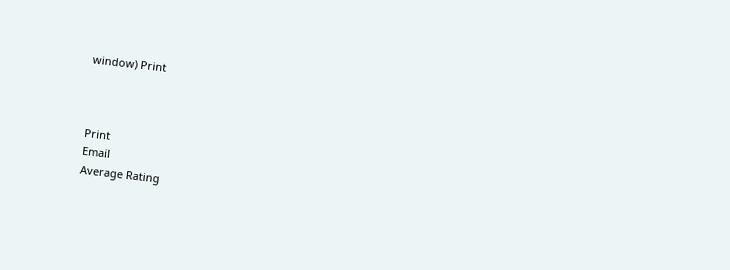window) Print



Print
Email
Average Rating